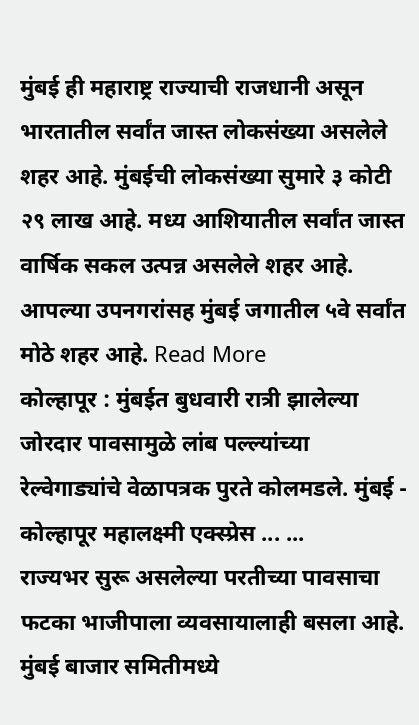मुंबई ही महाराष्ट्र राज्याची राजधानी असून भारतातील सर्वांत जास्त लोकसंख्या असलेले शहर आहे. मुंबईची लोकसंख्या सुमारे ३ कोटी २९ लाख आहे. मध्य आशियातील सर्वांत जास्त वार्षिक सकल उत्पन्न असलेले शहर आहे. आपल्या उपनगरांसह मुंबई जगातील ५वे सर्वांत मोठे शहर आहे. Read More
कोल्हापूर : मुंबईत बुधवारी रात्री झालेल्या जोरदार पावसामुळे लांब पल्ल्यांच्या रेल्वेगाड्यांचे वेळापत्रक पुरते कोलमडले. मुंबई - कोल्हापूर महालक्ष्मी एक्स्प्रेस ... ...
राज्यभर सुरू असलेल्या परतीच्या पावसाचा फटका भाजीपाला व्यवसायालाही बसला आहे. मुंबई बाजार समितीमध्ये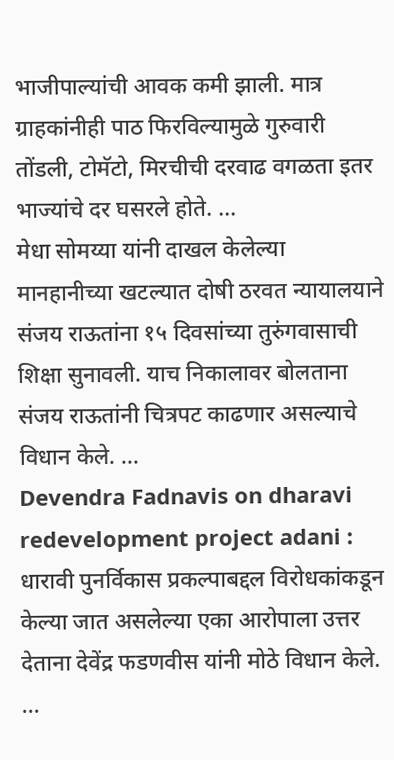भाजीपाल्यांची आवक कमी झाली. मात्र ग्राहकांनीही पाठ फिरविल्यामुळे गुरुवारी तोंडली, टोमॅटो, मिरचीची दरवाढ वगळता इतर भाज्यांचे दर घसरले होते. ...
मेधा सोमय्या यांनी दाखल केलेल्या मानहानीच्या खटल्यात दोषी ठरवत न्यायालयाने संजय राऊतांना १५ दिवसांच्या तुरुंगवासाची शिक्षा सुनावली. याच निकालावर बोलताना संजय राऊतांनी चित्रपट काढणार असल्याचे विधान केले. ...
Devendra Fadnavis on dharavi redevelopment project adani : धारावी पुनर्विकास प्रकल्पाबद्दल विरोधकांकडून केल्या जात असलेल्या एका आरोपाला उत्तर देताना देवेंद्र फडणवीस यांनी मोठे विधान केले. ...